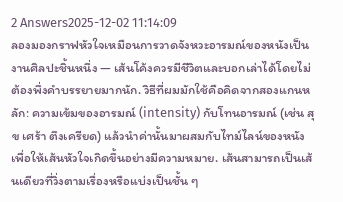2 Answers2025-12-02 11:14:09
ลองมองกราฟหัวใจเหมือนการวาดจังหวะอารมณ์ของหนังเป็นงานศิลปะชิ้นหนึ่ง — เส้นโค้งควรมีชีวิตและบอกเล่าได้โดยไม่ต้องพึ่งคำบรรยายมากนัก. วิธีที่ผมมักใช้คือคิดจากสองแกนหลัก: ความเข้มของอารมณ์ (intensity) กับโทนอารมณ์ (เช่น สุข เศร้า ตึงเครียด) แล้วนำค่านั้นมาผสมกับไทม์ไลน์ของหนังเพื่อให้เส้นหัวใจเกิดขึ้นอย่างมีความหมาย. เส้นสามารถเป็นเส้นเดียวที่วิ่งตามเรื่องหรือแบ่งเป็นชั้น ๆ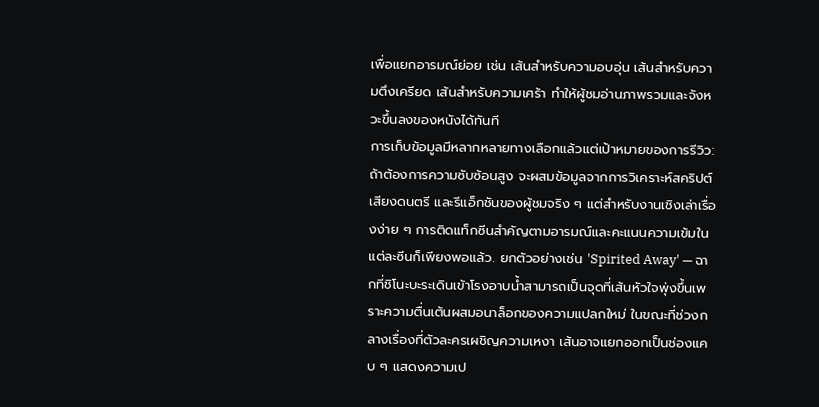เพื่อแยกอารมณ์ย่อย เช่น เส้นสำหรับความอบอุ่น เส้นสำหรับความตึงเครียด เส้นสำหรับความเศร้า ทำให้ผู้ชมอ่านภาพรวมและจังหวะขึ้นลงของหนังได้ทันที
การเก็บข้อมูลมีหลากหลายทางเลือกแล้วแต่เป้าหมายของการรีวิว: ถ้าต้องการความซับซ้อนสูง จะผสมข้อมูลจากการวิเคราะห์สคริปต์ เสียงดนตรี และรีแอ็กชันของผู้ชมจริง ๆ แต่สำหรับงานเชิงเล่าเรื่องง่าย ๆ การติดแท็กซีนสำคัญตามอารมณ์และคะแนนความเข้มในแต่ละซีนก็เพียงพอแล้ว. ยกตัวอย่างเช่น 'Spirited Away' — ฉากที่ชิโนะบะระเดินเข้าโรงอาบน้ำสามารถเป็นจุดที่เส้นหัวใจพุ่งขึ้นเพราะความตื่นเต้นผสมอนาล็อกของความแปลกใหม่ ในขณะที่ช่วงกลางเรื่องที่ตัวละครเผชิญความเหงา เส้นอาจแยกออกเป็นช่องแคบ ๆ แสดงความเป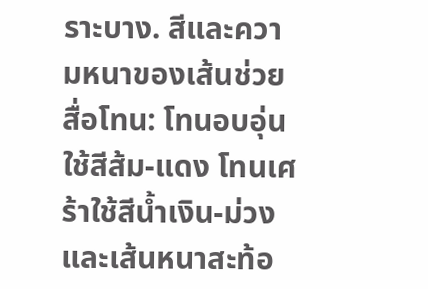ราะบาง. สีและความหนาของเส้นช่วยสื่อโทน: โทนอบอุ่นใช้สีส้ม-แดง โทนเศร้าใช้สีน้ำเงิน-ม่วง และเส้นหนาสะท้อ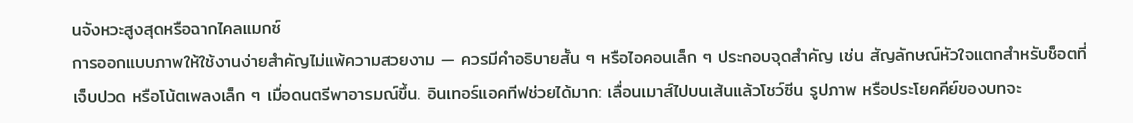นจังหวะสูงสุดหรือฉากไคลแมกซ์
การออกแบบภาพให้ใช้งานง่ายสำคัญไม่แพ้ความสวยงาม — ควรมีคำอธิบายสั้น ๆ หรือไอคอนเล็ก ๆ ประกอบจุดสำคัญ เช่น สัญลักษณ์หัวใจแตกสำหรับช็อตที่เจ็บปวด หรือโน้ตเพลงเล็ก ๆ เมื่อดนตรีพาอารมณ์ขึ้น. อินเทอร์แอคทีฟช่วยได้มาก: เลื่อนเมาส์ไปบนเส้นแล้วโชว์ซีน รูปภาพ หรือประโยคคีย์ของบทจะ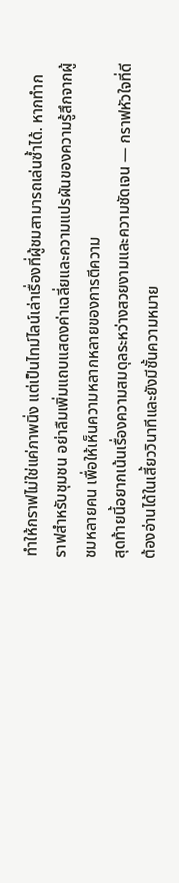ทำให้กราฟไม่ใช่แค่ภาพนิ่ง แต่เป็นไทม์ไลน์เล่าเรื่องที่ผู้ชมสามารถเล่นซ้ำได้. หากทำกราฟสำหรับชุมชน อย่าลืมเพิ่มแถบแสดงค่าเฉลี่ยและความแปรผันของความรู้สึกจากผู้ชมหลายคน เพื่อให้เห็นความหลากหลายของการตีความ
สุดท้ายนี้อยากเน้นเรื่องความสมดุลระหว่างสวยงามและความชัดเจน — กราฟหัวใจที่ดีต้องอ่านได้ในเสี้ยววินาทีและยังมีชั้นความหมาย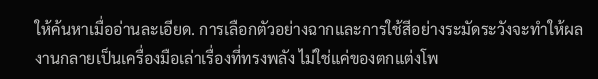ให้ค้นหาเมื่ออ่านละเอียด. การเลือกตัวอย่างฉากและการใช้สีอย่างระมัดระวังจะทำให้ผลงานกลายเป็นเครื่องมือเล่าเรื่องที่ทรงพลัง ไม่ใช่แค่ของตกแต่งโพ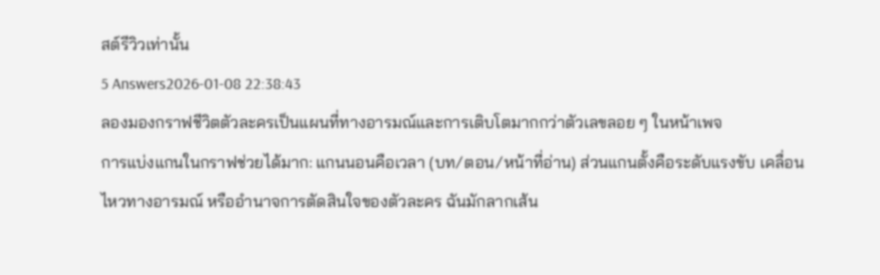สต์รีวิวเท่านั้น
5 Answers2026-01-08 22:38:43
ลองมองกราฟชีวิตตัวละครเป็นแผนที่ทางอารมณ์และการเติบโตมากกว่าตัวเลขลอย ๆ ในหน้าเพจ
การแบ่งแกนในกราฟช่วยได้มาก: แกนนอนคือเวลา (บท/ตอน/หน้าที่อ่าน) ส่วนแกนตั้งคือระดับแรงขับ เคลื่อนไหวทางอารมณ์ หรืออำนาจการตัดสินใจของตัวละคร ฉันมักลากเส้น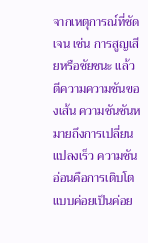จากเหตุการณ์ที่ชัดเจน เช่น การสูญเสียหรือชัยชนะ แล้วตีความความชันของเส้น ความชันชันหมายถึงการเปลี่ยนแปลงเร็ว ความชันอ่อนคือการเติบโตแบบค่อยเป็นค่อย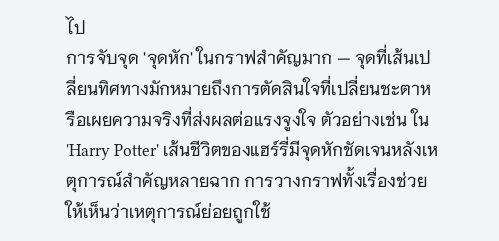ไป
การจับจุด 'จุดหัก' ในกราฟสำคัญมาก — จุดที่เส้นเปลี่ยนทิศทางมักหมายถึงการตัดสินใจที่เปลี่ยนชะตาหรือเผยความจริงที่ส่งผลต่อแรงจูงใจ ตัวอย่างเช่น ใน 'Harry Potter' เส้นชีวิตของแฮร์รี่มีจุดหักชัดเจนหลังเหตุการณ์สำคัญหลายฉาก การวางกราฟทั้งเรื่องช่วยให้เห็นว่าเหตุการณ์ย่อยถูกใช้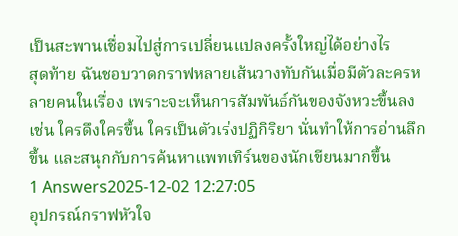เป็นสะพานเชื่อมไปสู่การเปลี่ยนแปลงครั้งใหญ่ได้อย่างไร
สุดท้าย ฉันชอบวาดกราฟหลายเส้นวางทับกันเมื่อมีตัวละครหลายคนในเรื่อง เพราะจะเห็นการสัมพันธ์กันของจังหวะขึ้นลง เช่น ใครดึงใครขึ้น ใครเป็นตัวเร่งปฏิกิริยา นั่นทำให้การอ่านลึกขึ้น และสนุกกับการค้นหาแพทเทิร์นของนักเขียนมากขึ้น
1 Answers2025-12-02 12:27:05
อุปกรณ์กราฟหัวใจ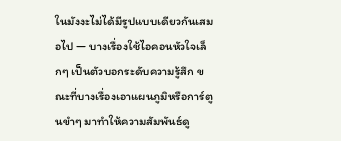ในมังงะไม่ได้มีรูปแบบเดียวกันเสมอไป — บางเรื่องใช้ไอคอนหัวใจเล็กๆ เป็นตัวบอกระดับความรู้สึก ขณะที่บางเรื่องเอาแผนภูมิหรือการ์ตูนขำๆ มาทำให้ความสัมพันธ์ดู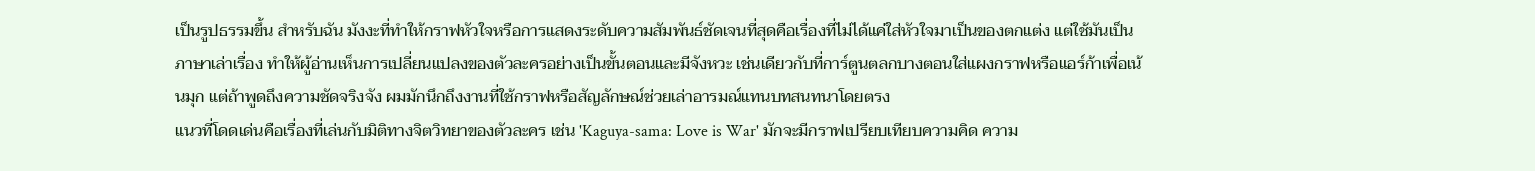เป็นรูปธรรมขึ้น สำหรับฉัน มังงะที่ทำให้กราฟหัวใจหรือการแสดงระดับความสัมพันธ์ชัดเจนที่สุดคือเรื่องที่ไม่ได้แค่ใส่หัวใจมาเป็นของตกแต่ง แต่ใช้มันเป็นภาษาเล่าเรื่อง ทำให้ผู้อ่านเห็นการเปลี่ยนแปลงของตัวละครอย่างเป็นขั้นตอนและมีจังหวะ เช่นเดียวกับที่การ์ตูนตลกบางตอนใส่แผงกราฟหรือแอร์ก้าเพื่อเน้นมุก แต่ถ้าพูดถึงความชัดจริงจัง ผมมักนึกถึงงานที่ใช้กราฟหรือสัญลักษณ์ช่วยเล่าอารมณ์แทนบทสนทนาโดยตรง
แนวที่โดดเด่นคือเรื่องที่เล่นกับมิติทางจิตวิทยาของตัวละคร เช่น 'Kaguya-sama: Love is War' มักจะมีกราฟเปรียบเทียบความคิด ความ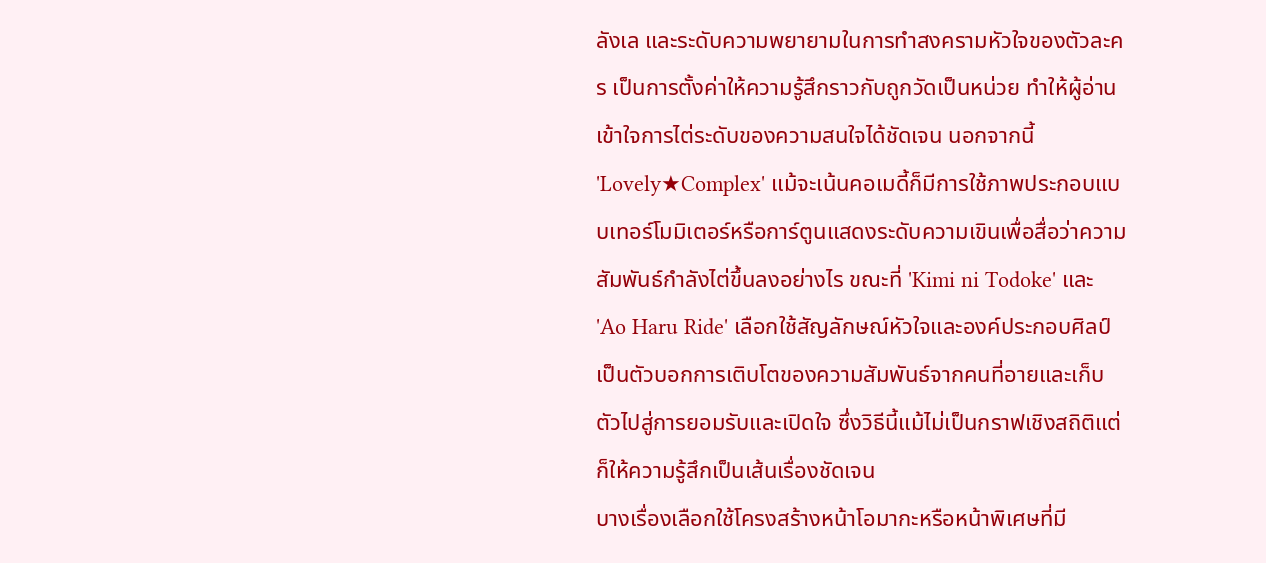ลังเล และระดับความพยายามในการทำสงครามหัวใจของตัวละคร เป็นการตั้งค่าให้ความรู้สึกราวกับถูกวัดเป็นหน่วย ทำให้ผู้อ่านเข้าใจการไต่ระดับของความสนใจได้ชัดเจน นอกจากนี้ 'Lovely★Complex' แม้จะเน้นคอเมดี้ก็มีการใช้ภาพประกอบแบบเทอร์โมมิเตอร์หรือการ์ตูนแสดงระดับความเขินเพื่อสื่อว่าความสัมพันธ์กำลังไต่ขึ้นลงอย่างไร ขณะที่ 'Kimi ni Todoke' และ 'Ao Haru Ride' เลือกใช้สัญลักษณ์หัวใจและองค์ประกอบศิลป์เป็นตัวบอกการเติบโตของความสัมพันธ์จากคนที่อายและเก็บตัวไปสู่การยอมรับและเปิดใจ ซึ่งวิธีนี้แม้ไม่เป็นกราฟเชิงสถิติแต่ก็ให้ความรู้สึกเป็นเส้นเรื่องชัดเจน
บางเรื่องเลือกใช้โครงสร้างหน้าโอมากะหรือหน้าพิเศษที่มี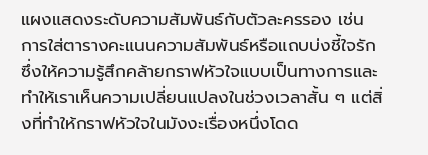แผงแสดงระดับความสัมพันธ์กับตัวละครรอง เช่น การใส่ตารางคะแนนความสัมพันธ์หรือแถบบ่งชี้ใจรัก ซึ่งให้ความรู้สึกคล้ายกราฟหัวใจแบบเป็นทางการและทำให้เราเห็นความเปลี่ยนแปลงในช่วงเวลาสั้น ๆ แต่สิ่งที่ทำให้กราฟหัวใจในมังงะเรื่องหนึ่งโดด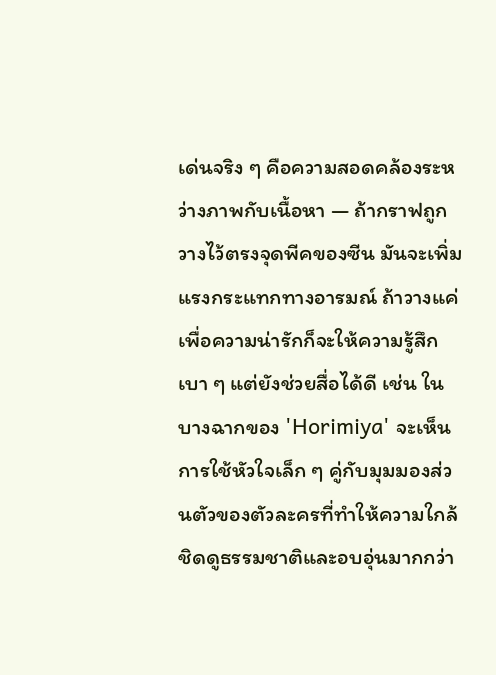เด่นจริง ๆ คือความสอดคล้องระหว่างภาพกับเนื้อหา — ถ้ากราฟถูกวางไว้ตรงจุดพีคของซีน มันจะเพิ่มแรงกระแทกทางอารมณ์ ถ้าวางแค่เพื่อความน่ารักก็จะให้ความรู้สึกเบา ๆ แต่ยังช่วยสื่อได้ดี เช่น ในบางฉากของ 'Horimiya' จะเห็นการใช้หัวใจเล็ก ๆ คู่กับมุมมองส่วนตัวของตัวละครที่ทำให้ความใกล้ชิดดูธรรมชาติและอบอุ่นมากกว่า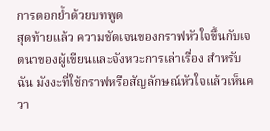การตอกย้ำด้วยบทพูด
สุดท้ายแล้ว ความชัดเจนของกราฟหัวใจขึ้นกับเจตนาของผู้เขียนและจังหวะการเล่าเรื่อง สำหรับฉัน มังงะที่ใช้กราฟหรือสัญลักษณ์หัวใจแล้วเห็นควา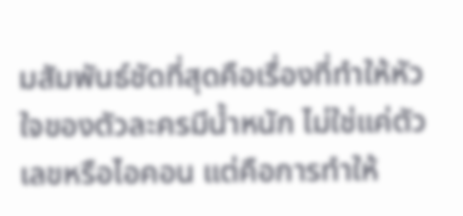มสัมพันธ์ชัดที่สุดคือเรื่องที่ทำให้หัวใจของตัวละครมีน้ำหนัก ไม่ใช่แค่ตัวเลขหรือไอคอน แต่คือการทำให้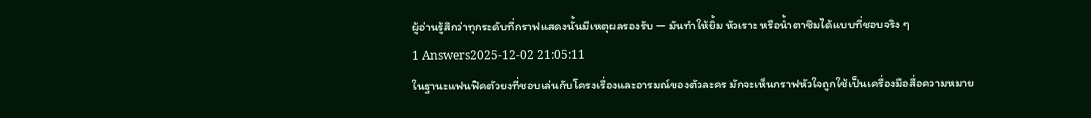ผู้อ่านรู้สึกว่าทุกระดับที่กราฟแสดงนั้นมีเหตุผลรองรับ — มันทำให้ยิ้ม หัวเราะ หรือน้ำตาซึมได้แบบที่ชอบจริง ๆ
1 Answers2025-12-02 21:05:11
ในฐานะแฟนฟิคตัวยงที่ชอบเล่นกับโครงเรื่องและอารมณ์ของตัวละคร มักจะเห็นกราฟหัวใจถูกใช้เป็นเครื่องมือสื่อความหมาย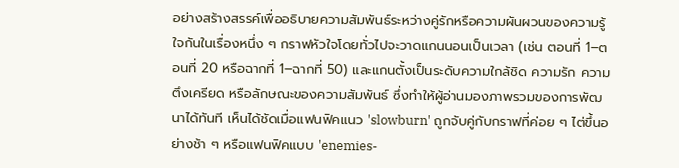อย่างสร้างสรรค์เพื่ออธิบายความสัมพันธ์ระหว่างคู่รักหรือความผันผวนของความรู้ใจกันในเรื่องหนึ่ง ๆ กราฟหัวใจโดยทั่วไปจะวาดแกนนอนเป็นเวลา (เช่น ตอนที่ 1–ตอนที่ 20 หรือฉากที่ 1–ฉากที่ 50) และแกนตั้งเป็นระดับความใกล้ชิด ความรัก ความตึงเครียด หรือลักษณะของความสัมพันธ์ ซึ่งทำให้ผู้อ่านมองภาพรวมของการพัฒนาได้ทันที เห็นได้ชัดเมื่อแฟนฟิคแนว 'slowburn' ถูกจับคู่กับกราฟที่ค่อย ๆ ไต่ขึ้นอย่างช้า ๆ หรือแฟนฟิคแบบ 'enemies-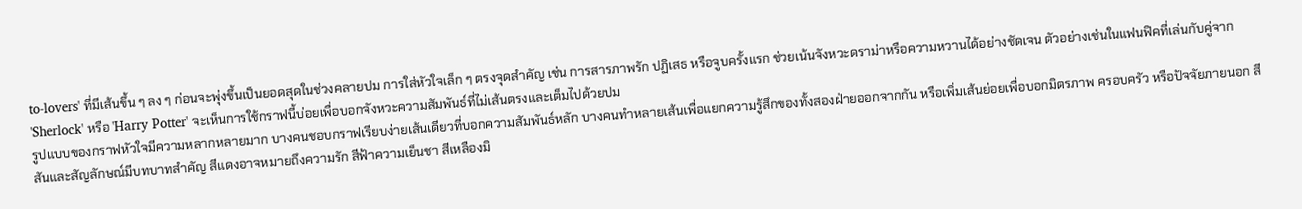to-lovers' ที่มีเส้นขึ้น ๆ ลง ๆ ก่อนจะพุ่งขึ้นเป็นยอดสุดในช่วงคลายปม การใส่หัวใจเล็ก ๆ ตรงจุดสำคัญ เช่น การสารภาพรัก ปฏิเสธ หรือจูบครั้งแรก ช่วยเน้นจังหวะดราม่าหรือความหวานได้อย่างชัดเจน ตัวอย่างเช่นในแฟนฟิคที่เล่นกับคู่จาก 'Sherlock' หรือ 'Harry Potter' จะเห็นการใช้กราฟนี้บ่อยเพื่อบอกจังหวะความสัมพันธ์ที่ไม่เส้นตรงและเต็มไปด้วยปม
รูปแบบของกราฟหัวใจมีความหลากหลายมาก บางคนชอบกราฟเรียบง่ายเส้นเดียวที่บอกความสัมพันธ์หลัก บางคนทำหลายเส้นเพื่อแยกความรู้สึกของทั้งสองฝ่ายออกจากกัน หรือเพิ่มเส้นย่อยเพื่อบอกมิตรภาพ ครอบครัว หรือปัจจัยภายนอก สีสันและสัญลักษณ์มีบทบาทสำคัญ สีแดงอาจหมายถึงความรัก สีฟ้าความเย็นชา สีเหลืองมิ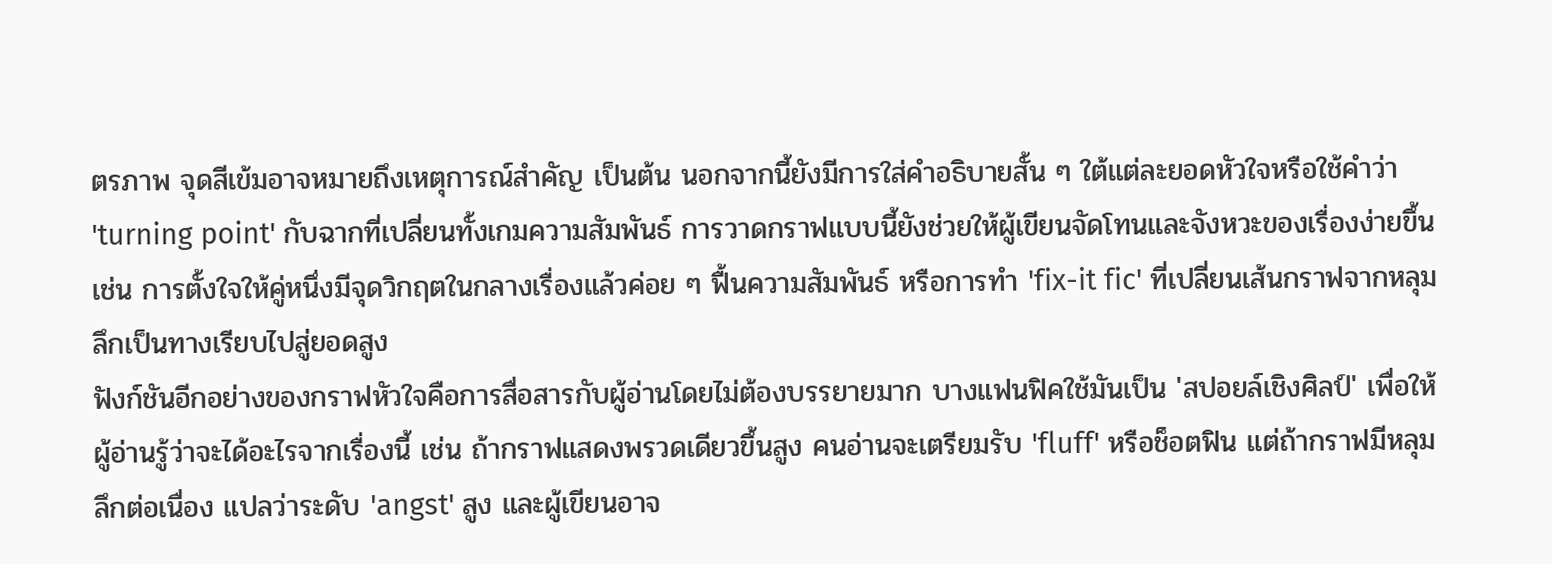ตรภาพ จุดสีเข้มอาจหมายถึงเหตุการณ์สำคัญ เป็นต้น นอกจากนี้ยังมีการใส่คำอธิบายสั้น ๆ ใต้แต่ละยอดหัวใจหรือใช้คำว่า 'turning point' กับฉากที่เปลี่ยนทั้งเกมความสัมพันธ์ การวาดกราฟแบบนี้ยังช่วยให้ผู้เขียนจัดโทนและจังหวะของเรื่องง่ายขึ้น เช่น การตั้งใจให้คู่หนึ่งมีจุดวิกฤตในกลางเรื่องแล้วค่อย ๆ ฟื้นความสัมพันธ์ หรือการทำ 'fix-it fic' ที่เปลี่ยนเส้นกราฟจากหลุมลึกเป็นทางเรียบไปสู่ยอดสูง
ฟังก์ชันอีกอย่างของกราฟหัวใจคือการสื่อสารกับผู้อ่านโดยไม่ต้องบรรยายมาก บางแฟนฟิคใช้มันเป็น 'สปอยล์เชิงศิลป์' เพื่อให้ผู้อ่านรู้ว่าจะได้อะไรจากเรื่องนี้ เช่น ถ้ากราฟแสดงพรวดเดียวขึ้นสูง คนอ่านจะเตรียมรับ 'fluff' หรือช็อตฟิน แต่ถ้ากราฟมีหลุมลึกต่อเนื่อง แปลว่าระดับ 'angst' สูง และผู้เขียนอาจ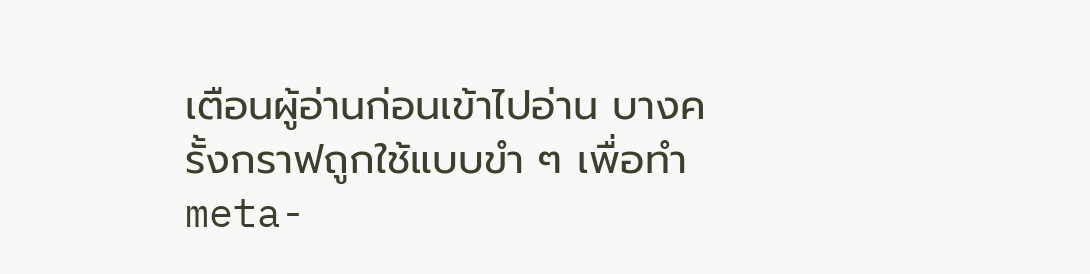เตือนผู้อ่านก่อนเข้าไปอ่าน บางครั้งกราฟถูกใช้แบบขำ ๆ เพื่อทำ meta-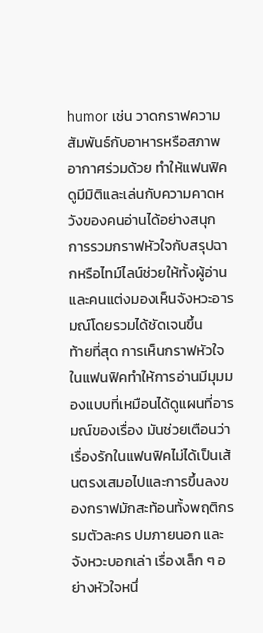humor เช่น วาดกราฟความสัมพันธ์กับอาหารหรือสภาพอากาศร่วมด้วย ทำให้แฟนฟิคดูมีมิติและเล่นกับความคาดหวังของคนอ่านได้อย่างสนุก การรวมกราฟหัวใจกับสรุปฉากหรือไทม์ไลน์ช่วยให้ทั้งผู้อ่านและคนแต่งมองเห็นจังหวะอารมณ์โดยรวมได้ชัดเจนขึ้น
ท้ายที่สุด การเห็นกราฟหัวใจในแฟนฟิคทำให้การอ่านมีมุมมองแบบที่เหมือนได้ดูแผนที่อารมณ์ของเรื่อง มันช่วยเตือนว่าเรื่องรักในแฟนฟิคไม่ได้เป็นเส้นตรงเสมอไปและการขึ้นลงของกราฟมักสะท้อนทั้งพฤติกรรมตัวละคร ปมภายนอก และจังหวะบอกเล่า เรื่องเล็ก ๆ อย่างหัวใจหนึ่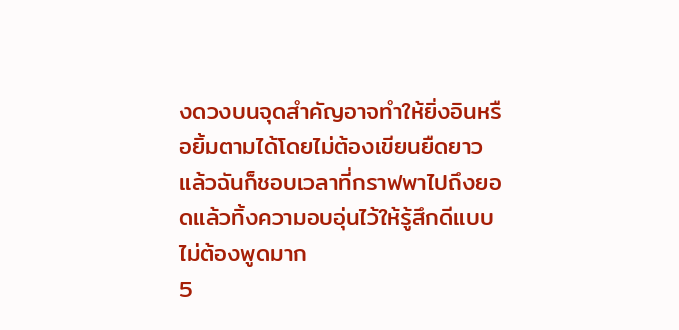งดวงบนจุดสำคัญอาจทำให้ยิ่งอินหรือยิ้มตามได้โดยไม่ต้องเขียนยืดยาว แล้วฉันก็ชอบเวลาที่กราฟพาไปถึงยอดแล้วทิ้งความอบอุ่นไว้ให้รู้สึกดีแบบไม่ต้องพูดมาก
5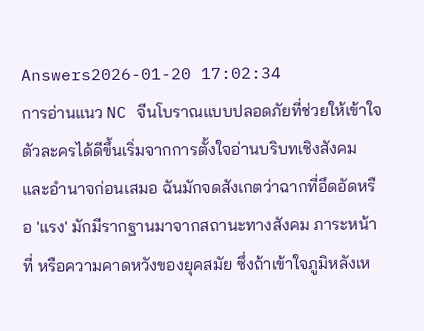Answers2026-01-20 17:02:34
การอ่านแนว NC จีนโบราณแบบปลอดภัยที่ช่วยให้เข้าใจตัวละครได้ดีขึ้นเริ่มจากการตั้งใจอ่านบริบทเชิงสังคมและอำนาจก่อนเสมอ ฉันมักจดสังเกตว่าฉากที่อึดอัดหรือ 'แรง' มักมีรากฐานมาจากสถานะทางสังคม ภาระหน้าที่ หรือความคาดหวังของยุคสมัย ซึ่งถ้าเข้าใจภูมิหลังเห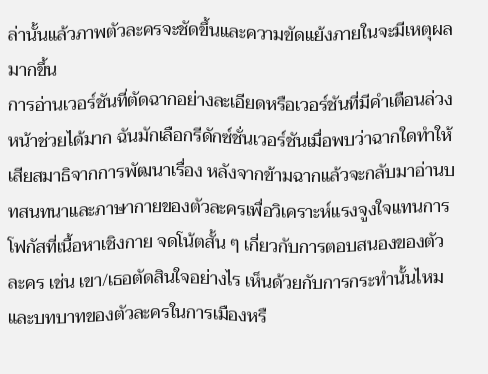ล่านั้นแล้วภาพตัวละครจะชัดขึ้นและความขัดแย้งภายในจะมีเหตุผลมากขึ้น
การอ่านเวอร์ชันที่ตัดฉากอย่างละเอียดหรือเวอร์ชันที่มีคำเตือนล่วงหน้าช่วยได้มาก ฉันมักเลือกรีดักซ์ชั่นเวอร์ชันเมื่อพบว่าฉากใดทำให้เสียสมาธิจากการพัฒนาเรื่อง หลังจากข้ามฉากแล้วจะกลับมาอ่านบทสนทนาและภาษากายของตัวละครเพื่อวิเคราะห์แรงจูงใจแทนการโฟกัสที่เนื้อหาเชิงกาย จดโน้ตสั้น ๆ เกี่ยวกับการตอบสนองของตัวละคร เช่น เขา/เธอตัดสินใจอย่างไร เห็นด้วยกับการกระทำนั้นไหม และบทบาทของตัวละครในการเมืองหรื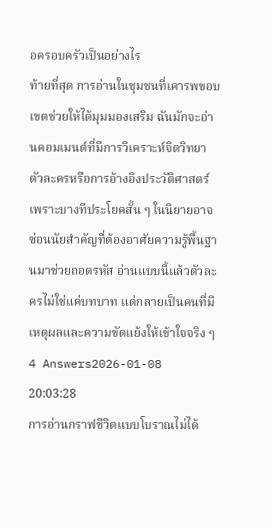อครอบครัวเป็นอย่างไร
ท้ายที่สุด การอ่านในชุมชนที่เคารพขอบเขตช่วยให้ได้มุมมองเสริม ฉันมักจะอ่านคอมเมนต์ที่มีการวิเคราะห์จิตวิทยาตัวละครหรือการอ้างอิงประวัติศาสตร์ เพราะบางทีประโยคสั้น ๆ ในนิยายอาจซ่อนนัยสำคัญที่ต้องอาศัยความรู้พื้นฐานมาช่วยถอดรหัส อ่านแบบนี้แล้วตัวละครไม่ใช่แค่บทบาท แต่กลายเป็นคนที่มีเหตุผลและความขัดแย้งให้เข้าใจจริง ๆ
4 Answers2026-01-08 20:03:28
การอ่านกราฟชีวิตแบบโบราณไม่ได้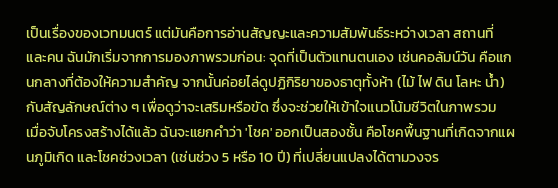เป็นเรื่องของเวทมนตร์ แต่มันคือการอ่านสัญญะและความสัมพันธ์ระหว่างเวลา สถานที่ และคน ฉันมักเริ่มจากการมองภาพรวมก่อน: จุดที่เป็นตัวแทนตนเอง เช่นคอลัมน์วัน คือแกนกลางที่ต้องให้ความสำคัญ จากนั้นค่อยไล่ดูปฏิกิริยาของธาตุทั้งห้า (ไม้ ไฟ ดิน โลหะ น้ำ) กับสัญลักษณ์ต่าง ๆ เพื่อดูว่าจะเสริมหรือขัด ซึ่งจะช่วยให้เข้าใจแนวโน้มชีวิตในภาพรวม
เมื่อจับโครงสร้างได้แล้ว ฉันจะแยกคำว่า 'โชค' ออกเป็นสองชั้น คือโชคพื้นฐานที่เกิดจากแผนภูมิเกิด และโชคช่วงเวลา (เช่นช่วง 5 หรือ 10 ปี) ที่เปลี่ยนแปลงได้ตามวงจร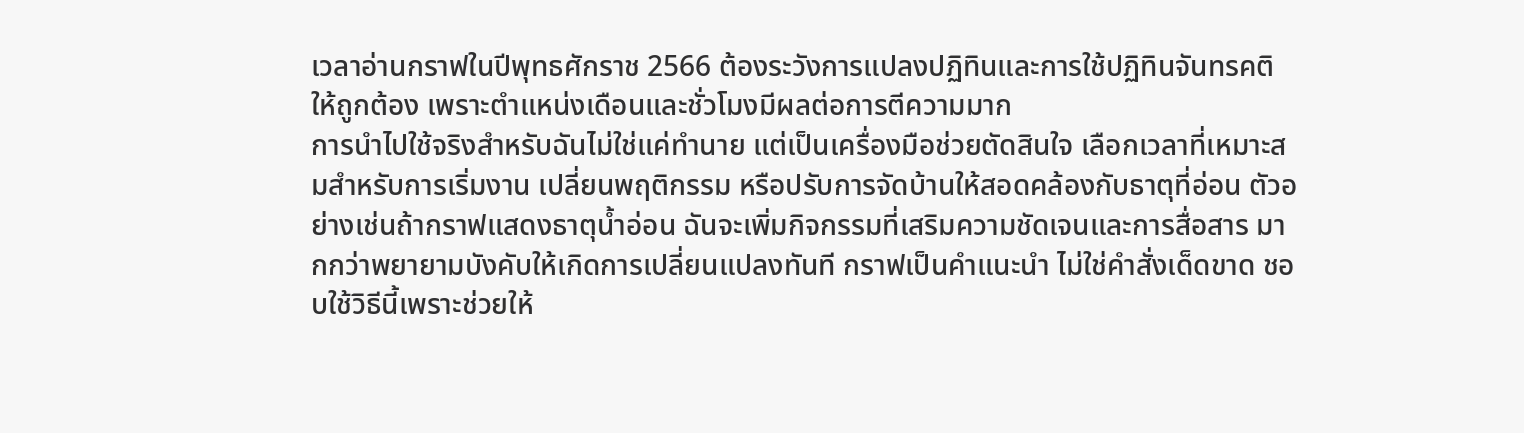เวลาอ่านกราฟในปีพุทธศักราช 2566 ต้องระวังการแปลงปฏิทินและการใช้ปฏิทินจันทรคติให้ถูกต้อง เพราะตำแหน่งเดือนและชั่วโมงมีผลต่อการตีความมาก
การนำไปใช้จริงสำหรับฉันไม่ใช่แค่ทำนาย แต่เป็นเครื่องมือช่วยตัดสินใจ เลือกเวลาที่เหมาะสมสำหรับการเริ่มงาน เปลี่ยนพฤติกรรม หรือปรับการจัดบ้านให้สอดคล้องกับธาตุที่อ่อน ตัวอย่างเช่นถ้ากราฟแสดงธาตุน้ำอ่อน ฉันจะเพิ่มกิจกรรมที่เสริมความชัดเจนและการสื่อสาร มากกว่าพยายามบังคับให้เกิดการเปลี่ยนแปลงทันที กราฟเป็นคำแนะนำ ไม่ใช่คำสั่งเด็ดขาด ชอบใช้วิธีนี้เพราะช่วยให้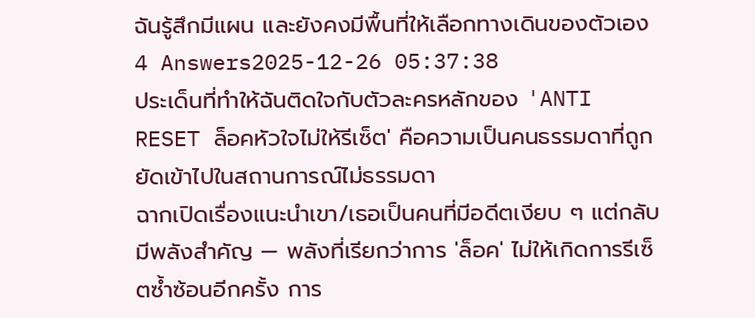ฉันรู้สึกมีแผน และยังคงมีพื้นที่ให้เลือกทางเดินของตัวเอง
4 Answers2025-12-26 05:37:38
ประเด็นที่ทำให้ฉันติดใจกับตัวละครหลักของ 'ANTI RESET ล็อคหัวใจไม่ให้รีเซ็ต' คือความเป็นคนธรรมดาที่ถูกยัดเข้าไปในสถานการณ์ไม่ธรรมดา
ฉากเปิดเรื่องแนะนำเขา/เธอเป็นคนที่มีอดีตเงียบ ๆ แต่กลับมีพลังสำคัญ — พลังที่เรียกว่าการ 'ล็อค' ไม่ให้เกิดการรีเซ็ตซ้ำซ้อนอีกครั้ง การ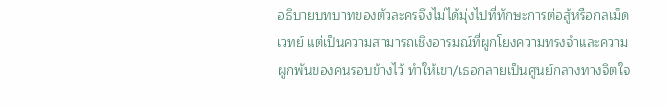อธิบายบทบาทของตัวละครจึงไม่ได้มุ่งไปที่ทักษะการต่อสู้หรือกลเม็ดเวทย์ แต่เป็นความสามารถเชิงอารมณ์ที่ผูกโยงความทรงจำและความผูกพันของคนรอบข้างไว้ ทำให้เขา/เธอกลายเป็นศูนย์กลางทางจิตใจ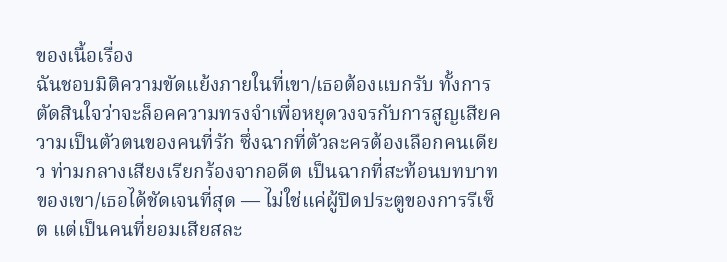ของเนื้อเรื่อง
ฉันชอบมิติความขัดแย้งภายในที่เขา/เธอต้องแบกรับ ทั้งการตัดสินใจว่าจะล็อคความทรงจำเพื่อหยุดวงจรกับการสูญเสียความเป็นตัวตนของคนที่รัก ซึ่งฉากที่ตัวละครต้องเลือกคนเดียว ท่ามกลางเสียงเรียกร้องจากอดีต เป็นฉากที่สะท้อนบทบาทของเขา/เธอได้ชัดเจนที่สุด — ไม่ใช่แค่ผู้ปิดประตูของการรีเซ็ต แต่เป็นคนที่ยอมเสียสละ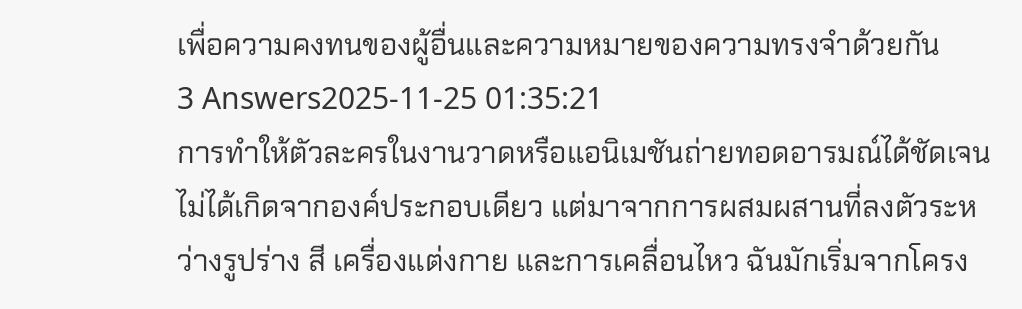เพื่อความคงทนของผู้อื่นและความหมายของความทรงจำด้วยกัน
3 Answers2025-11-25 01:35:21
การทำให้ตัวละครในงานวาดหรือแอนิเมชันถ่ายทอดอารมณ์ได้ชัดเจนไม่ได้เกิดจากองค์ประกอบเดียว แต่มาจากการผสมผสานที่ลงตัวระหว่างรูปร่าง สี เครื่องแต่งกาย และการเคลื่อนไหว ฉันมักเริ่มจากโครง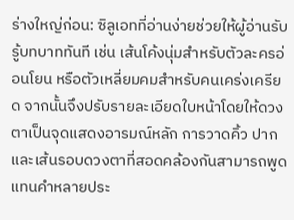ร่างใหญ่ก่อน: ซิลูเอทที่อ่านง่ายช่วยให้ผู้อ่านรับรู้บทบาททันที เช่น เส้นโค้งนุ่มสำหรับตัวละครอ่อนโยน หรือตัวเหลี่ยมคมสำหรับคนเคร่งเครียด จากนั้นจึงปรับรายละเอียดใบหน้าโดยให้ดวงตาเป็นจุดแสดงอารมณ์หลัก การวาดคิ้ว ปาก และเส้นรอบดวงตาที่สอดคล้องกันสามารถพูดแทนคำหลายประ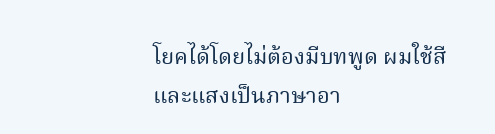โยคได้โดยไม่ต้องมีบทพูด ผมใช้สีและแสงเป็นภาษาอา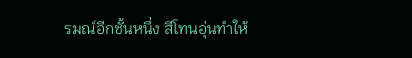รมณ์อีกชั้นหนึ่ง สีโทนอุ่นทำให้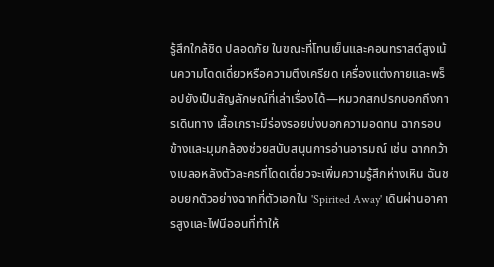รู้สึกใกล้ชิด ปลอดภัย ในขณะที่โทนเย็นและคอนทราสต์สูงเน้นความโดดเดี่ยวหรือความตึงเครียด เครื่องแต่งกายและพร็อปยังเป็นสัญลักษณ์ที่เล่าเรื่องได้—หมวกสกปรกบอกถึงการเดินทาง เสื้อเกราะมีร่องรอยบ่งบอกความอดทน ฉากรอบข้างและมุมกล้องช่วยสนับสนุนการอ่านอารมณ์ เช่น ฉากกว้างเบลอหลังตัวละครที่โดดเดี่ยวจะเพิ่มความรู้สึกห่างเหิน ฉันชอบยกตัวอย่างฉากที่ตัวเอกใน 'Spirited Away' เดินผ่านอาคารสูงและไฟนีออนที่ทำให้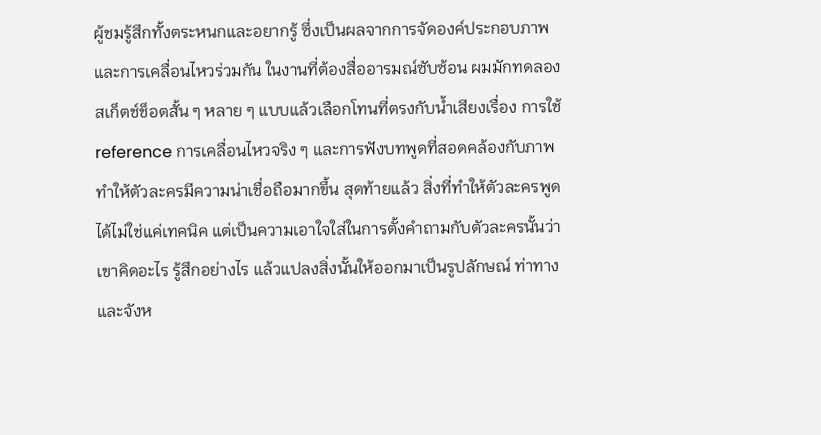ผู้ชมรู้สึกทั้งตระหนกและอยากรู้ ซึ่งเป็นผลจากการจัดองค์ประกอบภาพและการเคลื่อนไหวร่วมกัน ในงานที่ต้องสื่ออารมณ์ซับซ้อน ผมมักทดลองสเก็ตช์ช็อตสั้น ๆ หลาย ๆ แบบแล้วเลือกโทนที่ตรงกับน้ำเสียงเรื่อง การใช้ reference การเคลื่อนไหวจริง ๆ และการฟังบทพูดที่สอดคล้องกับภาพ ทำให้ตัวละครมีความน่าเชื่อถือมากขึ้น สุดท้ายแล้ว สิ่งที่ทำให้ตัวละครพูดได้ไม่ใช่แค่เทคนิค แต่เป็นความเอาใจใส่ในการตั้งคำถามกับตัวละครนั้นว่าเขาคิดอะไร รู้สึกอย่างไร แล้วแปลงสิ่งนั้นให้ออกมาเป็นรูปลักษณ์ ท่าทาง และจังห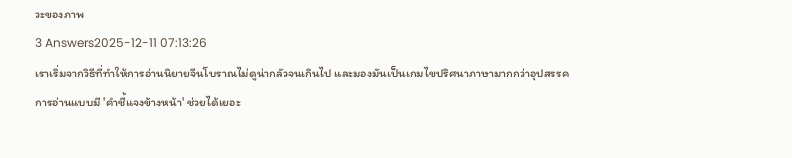วะของภาพ
3 Answers2025-12-11 07:13:26
เราเริ่มจากวิธีที่ทำให้การอ่านนิยายจีนโบราณไม่ดูน่ากลัวจนเกินไป และมองมันเป็นเกมไขปริศนาภาษามากกว่าอุปสรรค
การอ่านแบบมี 'คำชี้แจงข้างหน้า' ช่วยได้เยอะ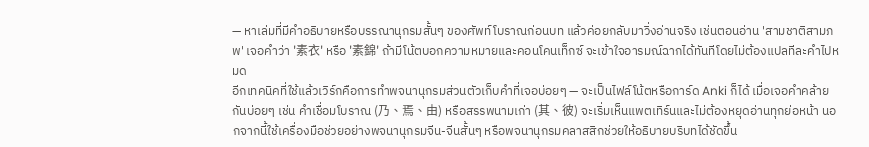— หาเล่มที่มีคำอธิบายหรือบรรณานุกรมสั้นๆ ของศัพท์โบราณก่อนบท แล้วค่อยกลับมาวิ่งอ่านจริง เช่นตอนอ่าน 'สามชาติสามภพ' เจอคำว่า '素衣' หรือ '素錦' ถ้ามีโน้ตบอกความหมายและคอนโคนเท็กซ์ จะเข้าใจอารมณ์ฉากได้ทันทีโดยไม่ต้องแปลทีละคำไปหมด
อีกเทคนิคที่ใช้แล้วเวิร์กคือการทำพจนานุกรมส่วนตัวเก็บคำที่เจอบ่อยๆ — จะเป็นไฟล์โน้ตหรือการ์ด Anki ก็ได้ เมื่อเจอคำคล้ายกันบ่อยๆ เช่น คำเชื่อมโบราณ (乃、焉、由) หรือสรรพนามเก่า (其、彼) จะเริ่มเห็นแพตเทิร์นและไม่ต้องหยุดอ่านทุกย่อหน้า นอกจากนี้ใช้เครื่องมือช่วยอย่างพจนานุกรมจีน-จีนสั้นๆ หรือพจนานุกรมคลาสสิกช่วยให้อธิบายบริบทได้ชัดขึ้น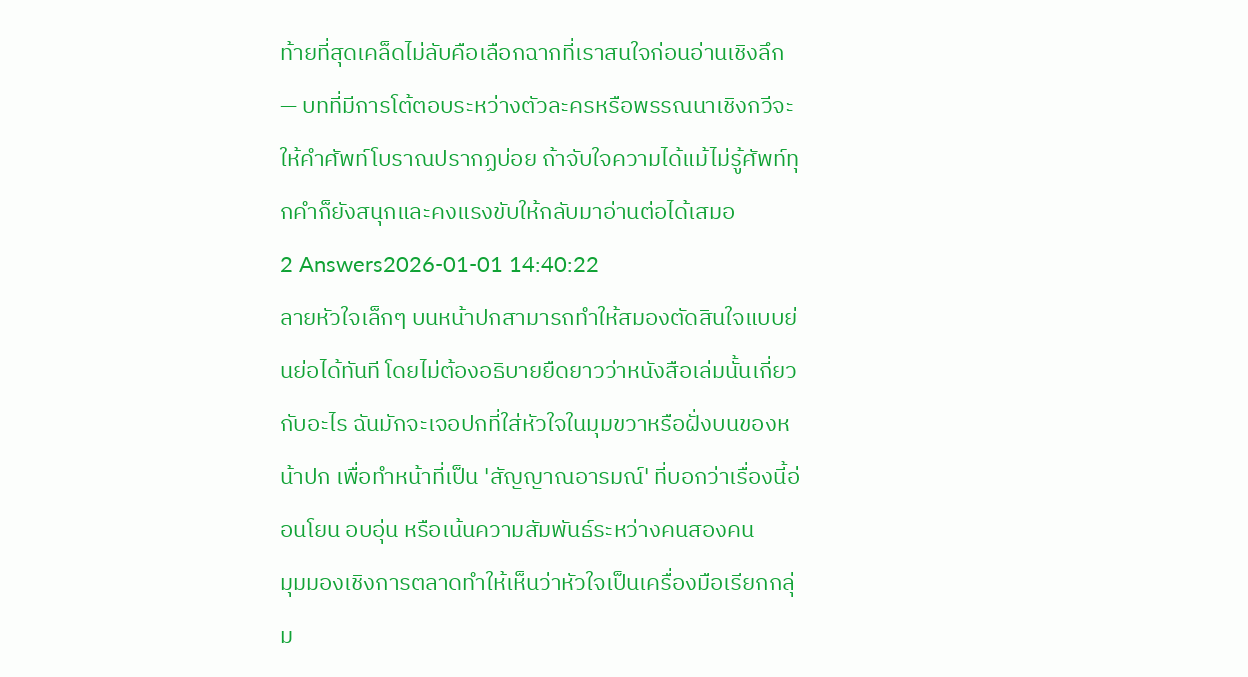ท้ายที่สุดเคล็ดไม่ลับคือเลือกฉากที่เราสนใจก่อนอ่านเชิงลึก — บทที่มีการโต้ตอบระหว่างตัวละครหรือพรรณนาเชิงกวีจะให้คำศัพท์โบราณปรากฏบ่อย ถ้าจับใจความได้แม้ไม่รู้ศัพท์ทุกคำก็ยังสนุกและคงแรงขับให้กลับมาอ่านต่อได้เสมอ
2 Answers2026-01-01 14:40:22
ลายหัวใจเล็กๆ บนหน้าปกสามารถทำให้สมองตัดสินใจแบบย่นย่อได้ทันที โดยไม่ต้องอธิบายยืดยาวว่าหนังสือเล่มนั้นเกี่ยวกับอะไร ฉันมักจะเจอปกที่ใส่หัวใจในมุมขวาหรือฝั่งบนของหน้าปก เพื่อทำหน้าที่เป็น 'สัญญาณอารมณ์' ที่บอกว่าเรื่องนี้อ่อนโยน อบอุ่น หรือเน้นความสัมพันธ์ระหว่างคนสองคน
มุมมองเชิงการตลาดทำให้เห็นว่าหัวใจเป็นเครื่องมือเรียกกลุ่ม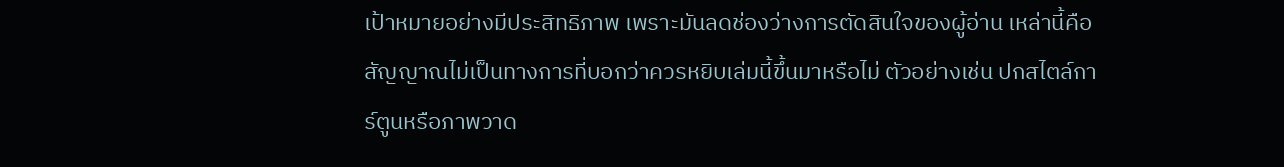เป้าหมายอย่างมีประสิทธิภาพ เพราะมันลดช่องว่างการตัดสินใจของผู้อ่าน เหล่านี้คือสัญญาณไม่เป็นทางการที่บอกว่าควรหยิบเล่มนี้ขึ้นมาหรือไม่ ตัวอย่างเช่น ปกสไตล์การ์ตูนหรือภาพวาด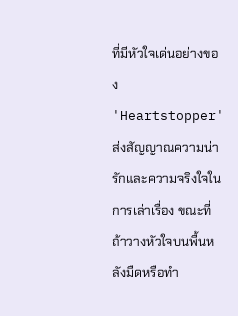ที่มีหัวใจเด่นอย่างของ 'Heartstopper' ส่งสัญญาณความน่ารักและความจริงใจในการเล่าเรื่อง ขณะที่ถ้าวางหัวใจบนพื้นหลังมืดหรือทำ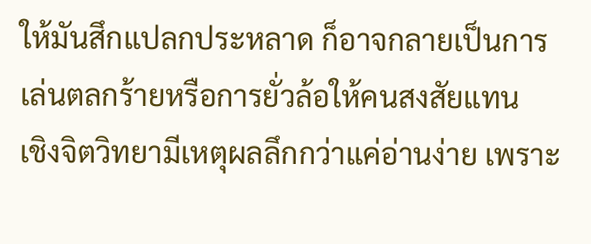ให้มันสึกแปลกประหลาด ก็อาจกลายเป็นการเล่นตลกร้ายหรือการยั่วล้อให้คนสงสัยแทน
เชิงจิตวิทยามีเหตุผลลึกกว่าแค่อ่านง่าย เพราะ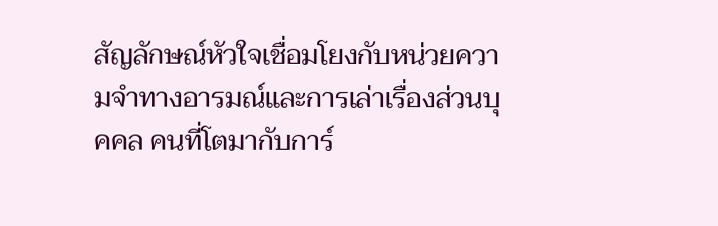สัญลักษณ์หัวใจเชื่อมโยงกับหน่วยความจำทางอารมณ์และการเล่าเรื่องส่วนบุคคล คนที่โตมากับการ์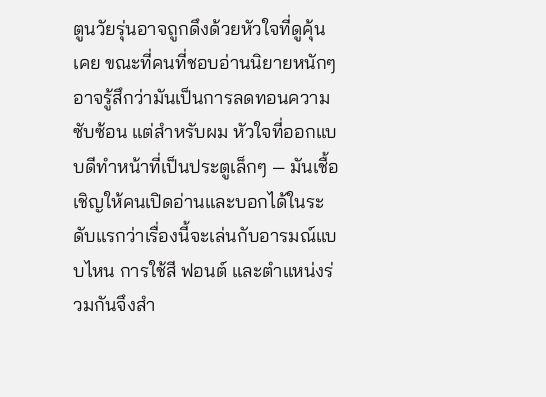ตูนวัยรุ่นอาจถูกดึงด้วยหัวใจที่ดูคุ้นเคย ขณะที่คนที่ชอบอ่านนิยายหนักๆ อาจรู้สึกว่ามันเป็นการลดทอนความซับซ้อน แต่สำหรับผม หัวใจที่ออกแบบดีทำหน้าที่เป็นประตูเล็กๆ — มันเชื้อเชิญให้คนเปิดอ่านและบอกได้ในระดับแรกว่าเรื่องนี้จะเล่นกับอารมณ์แบบไหน การใช้สี ฟอนต์ และตำแหน่งร่วมกันจึงสำ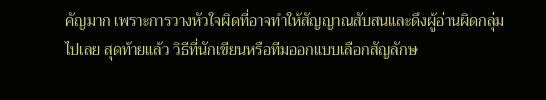คัญมาก เพราะการวางหัวใจผิดที่อาจทำให้สัญญาณสับสนและดึงผู้อ่านผิดกลุ่มไปเลย สุดท้ายแล้ว วิธีที่นักเขียนหรือทีมออกแบบเลือกสัญลักษ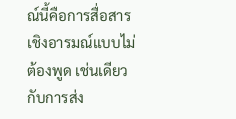ณ์นี้คือการสื่อสารเชิงอารมณ์แบบไม่ต้องพูด เช่นเดียวกับการส่ง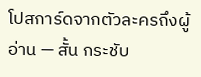โปสการ์ดจากตัวละครถึงผู้อ่าน — สั้น กระชับ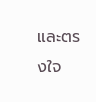และตรงใจ